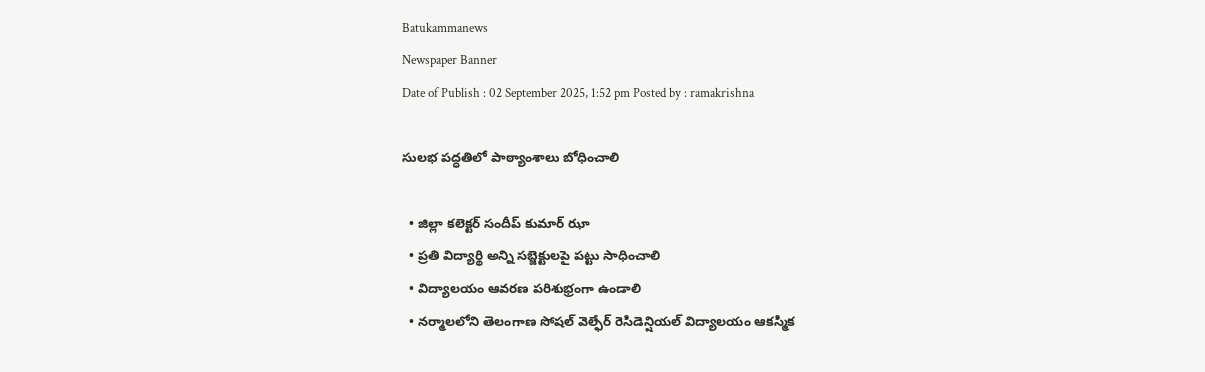Batukammanews
Newspaper Banner
Date of Publish : 02 September 2025, 1:52 pm Posted by : ramakrishna

సులభ పద్ధతిలో పాఠ్యాంశాలు బోధించాలి

  • జిల్లా కలెక్టర్ సందీప్ కుమార్ ఝా
  • ప్రతి విద్యార్థి అన్ని సబ్జెక్టులపై పట్టు సాధించాలి
  • విద్యాలయం ఆవరణ పరిశుభ్రంగా ఉండాలి
  • నర్మాలలోని తెలంగాణ సోషల్ వెల్ఫేర్ రెసిడెన్షియల్ విద్యాలయం ఆకస్మిక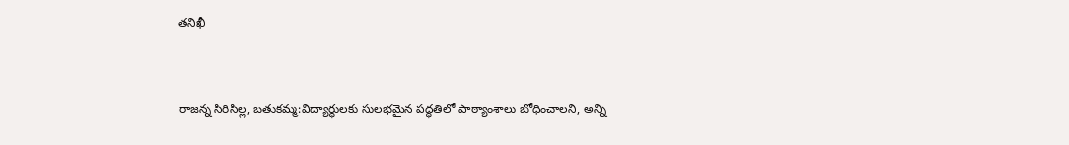తనిఖీ



రాజన్న సిరిసిల్ల, బతుకమ్మ:విద్యార్థులకు సులభమైన పద్ధతిలో పాఠ్యాంశాలు బోధించాలని, అన్ని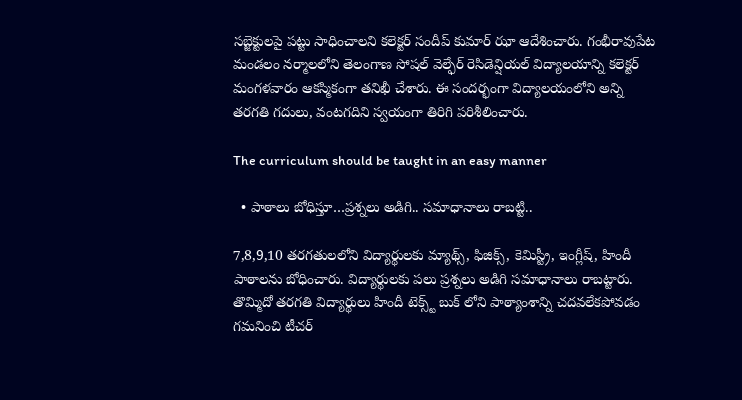సబ్జెక్టులపై పట్టు సాధించాలని కలెక్టర్ సందీప్ కుమార్ ఝా ఆదేశించారు. గంభీరావుపేట మండలం నర్మాలలోని తెలంగాణ సోషల్ వెల్ఫేర్ రెసిడెన్షియల్ విద్యాలయాన్ని కలెక్టర్ మంగళవారం ఆకస్మికంగా తనిఖీ చేశారు. ఈ సందర్భంగా విద్యాలయంలోని అన్ని తరగతి గదులు, వంటగదిని స్వయంగా తిరిగి పరిశీలించారు.

The curriculum should be taught in an easy manner

  • పాఠాలు బోధిస్తూ…ప్రశ్నలు అడిగి.. సమాధానాలు రాబట్టి..

7,8,9,10 తరగతులలోని విద్యార్థులకు మ్యాథ్స్, ఫిజిక్స్, కెమిస్ట్రీ, ఇంగ్లీష్, హిందీ పాఠాలను బోధించారు. విద్యార్థులకు పలు ప్రశ్నలు అడిగి సమాధానాలు రాబట్టారు. తొమ్మిదో తరగతి విద్యార్థులు హిందీ టెక్స్ట్ బుక్ లోని పాఠ్యాంశాన్ని చదవలేకపోవడం గమనించి టీచర్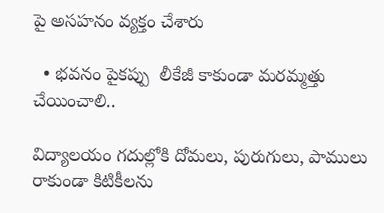పై అసహనం వ్యక్తం చేశారు

  • భవనం పైకప్పు  లీకేజీ కాకుండా మరమ్మత్తు చేయించాలి..

విద్యాలయం గదుల్లోకి దోమలు, పురుగులు, పాములు రాకుండా కిటికీలను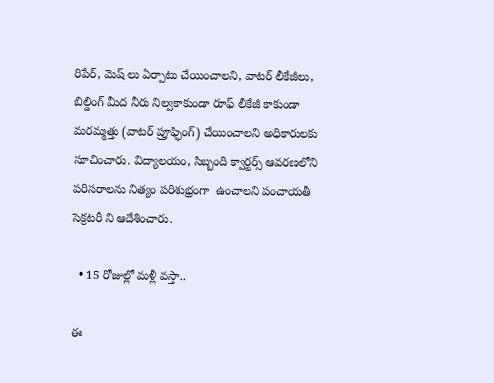రిపేర్, మెష్ లు ఏర్పాటు చేయించాలని, వాటర్ లీకేజీలు, బిల్డింగ్ మీద నీరు నిల్వకాకుండా రూఫ్ లీకేజీ కాకుండా మరమ్మత్తు (వాటర్ ప్రూఫ్ఫింగ్) చేయించాలని అధికారులకు సూచించారు. విద్యాలయం, సిబ్బంది క్వార్టర్స్ ఆవరణలోని పరిసరాలను నిత్యం పరిశుభ్రంగా  ఉంచాలని పంచాయతీ సెక్రటరీ ని ఆదేశించారు.

  • 15 రోజుల్లో మళ్లీ వస్తా..

ఈ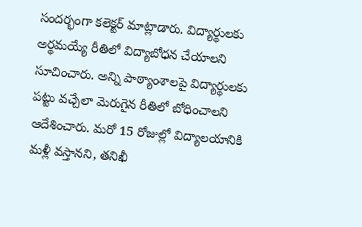సందర్భంగా కలెక్టర్ మాట్లాడారు. విద్యార్థులకు అర్థమయ్యే రీతిలో విద్యాబోధన చేయాలని సూచించారు. అన్ని పాఠ్యాంశాలపై విద్యార్థులకు పట్టు వచ్చేలా మెరుగైన రీతిలో బోధించాలని ఆదేశించారు. మరో 15 రోజుల్లో విద్యాలయానికి మళ్లీ వస్తానని, తనిఖీ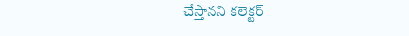చేస్తానని కలెక్టర్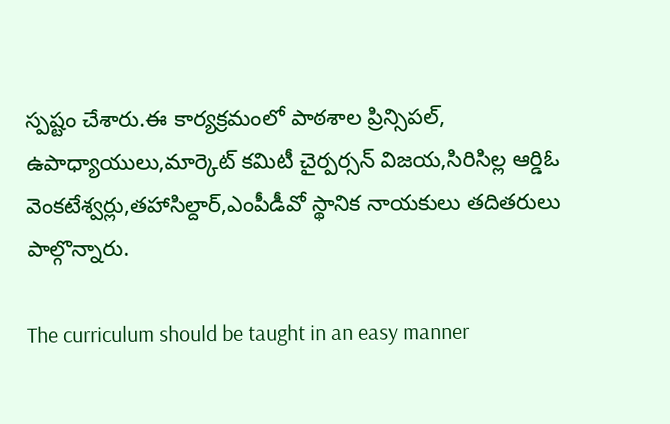స్పష్టం చేశారు.ఈ కార్యక్రమంలో పాఠశాల ప్రిన్సిపల్, ఉపాధ్యాయులు,మార్కెట్ కమిటీ చైర్పర్సన్ విజయ,సిరిసిల్ల ఆర్డిఓ వెంకటేశ్వర్లు,తహాసిల్దార్,ఎంపీడీవో స్థానిక నాయకులు తదితరులు పాల్గొన్నారు.

The curriculum should be taught in an easy manner